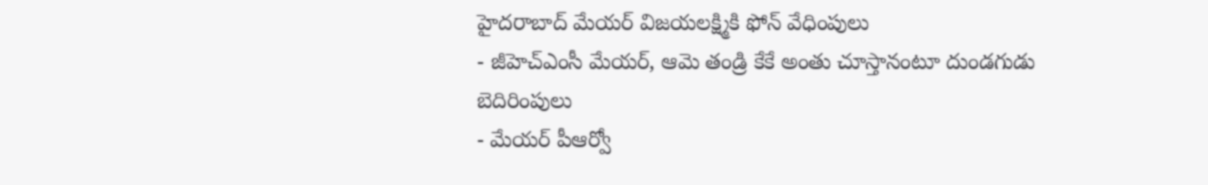హైదరాబాద్ మేయర్ విజయలక్ష్మికి ఫోన్ వేధింపులు
- జీహెచ్ఎంసీ మేయర్, ఆమె తండ్రి కేకే అంతు చూస్తానంటూ దుండగుడు బెదిరింపులు
- మేయర్ పీఆర్వో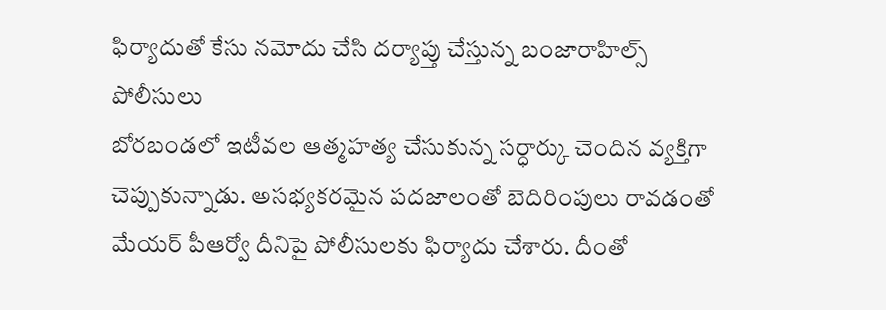ఫిర్యాదుతో కేసు నమోదు చేసి దర్యాప్తు చేస్తున్న బంజారాహిల్స్ పోలీసులు
బోరబండలో ఇటీవల ఆత్మహత్య చేసుకున్న సర్ధార్కు చెందిన వ్యక్తిగా చెప్పుకున్నాడు. అసభ్యకరమైన పదజాలంతో బెదిరింపులు రావడంతో మేయర్ పీఆర్వో దీనిపై పోలీసులకు ఫిర్యాదు చేశారు. దీంతో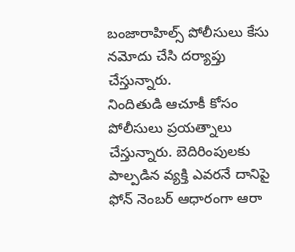బంజారాహిల్స్ పోలీసులు కేసు నమోదు చేసి దర్యాప్తు చేస్తున్నారు.
నిందితుడి ఆచూకీ కోసం పోలీసులు ప్రయత్నాలు చేస్తున్నారు. బెదిరింపులకు పాల్పడిన వ్యక్తి ఎవరనే దానిపై ఫోన్ నెంబర్ ఆధారంగా ఆరా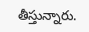తీస్తున్నారు.